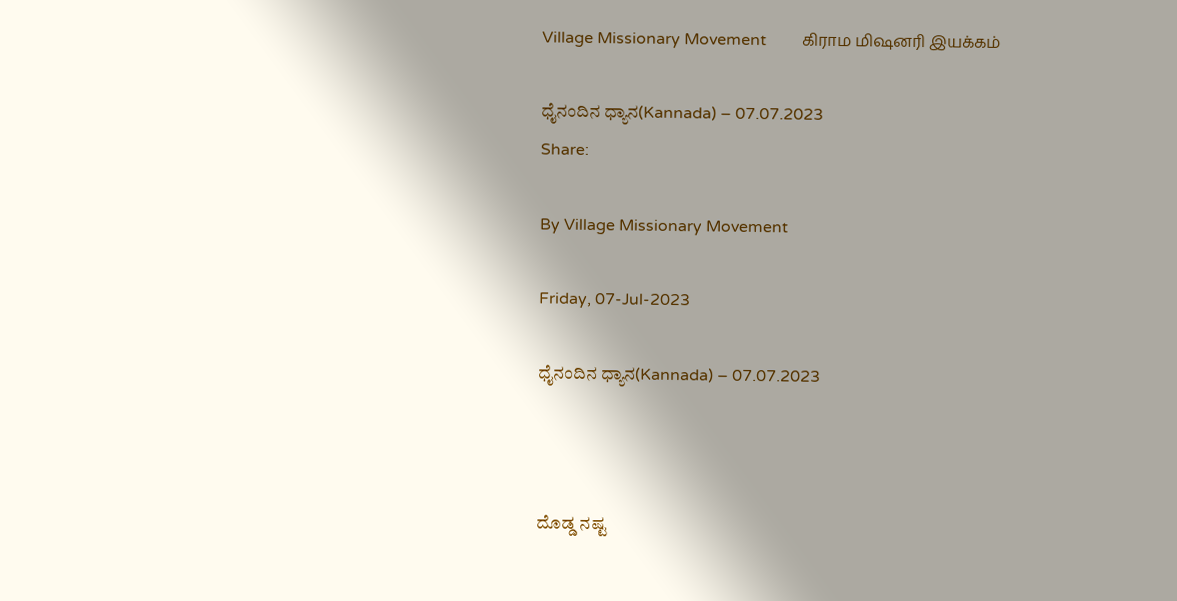Village Missionary Movement         கிராம மிஷனரி இயக்கம்

ಧೈನಂದಿನ ಧ್ಯಾನ(Kannada) – 07.07.2023
Share:

By Village Missionary Movement

Friday, 07-Jul-2023

ಧೈನಂದಿನ ಧ್ಯಾನ(Kannada) – 07.07.2023



ದೊಡ್ಡ ನಷ್ಟ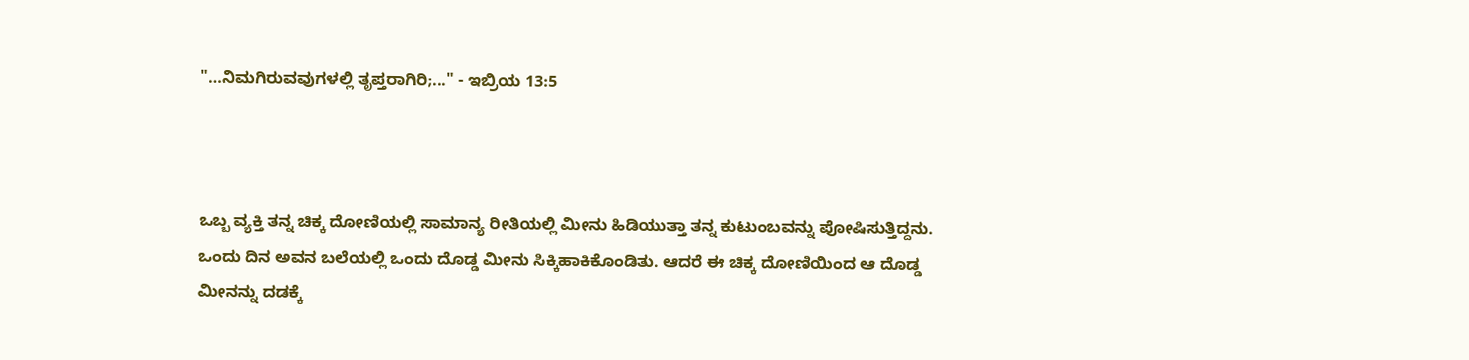"…ನಿಮಗಿರುವವುಗಳಲ್ಲಿ ತೃಪ್ತರಾಗಿರಿ;..." - ಇಬ್ರಿಯ 13:5



ಒಬ್ಬ ವ್ಯಕ್ತಿ ತನ್ನ ಚಿಕ್ಕ ದೋಣಿಯಲ್ಲಿ ಸಾಮಾನ್ಯ ರೀತಿಯಲ್ಲಿ ಮೀನು ಹಿಡಿಯುತ್ತಾ ತನ್ನ ಕುಟುಂಬವನ್ನು ಪೋಷಿಸುತ್ತಿದ್ದನು. ಒಂದು ದಿನ ಅವನ ಬಲೆಯಲ್ಲಿ ಒಂದು ದೊಡ್ಡ ಮೀನು ಸಿಕ್ಕಿಹಾಕಿಕೊಂಡಿತು. ಆದರೆ ಈ ಚಿಕ್ಕ ದೋಣಿಯಿಂದ ಆ ದೊಡ್ಡ ಮೀನನ್ನು ದಡಕ್ಕೆ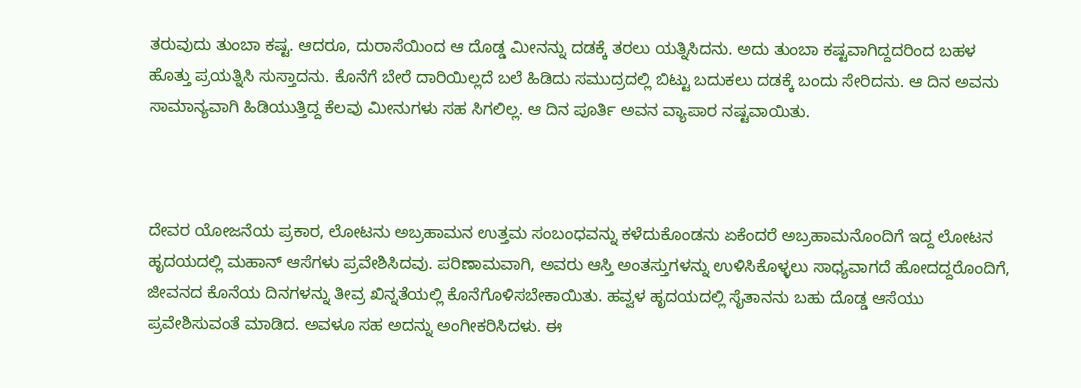ತರುವುದು ತುಂಬಾ ಕಷ್ಟ. ಆದರೂ, ದುರಾಸೆಯಿಂದ ಆ ದೊಡ್ಡ ಮೀನನ್ನು ದಡಕ್ಕೆ ತರಲು ಯತ್ನಿಸಿದನು. ಅದು ತುಂಬಾ ಕಷ್ಟವಾಗಿದ್ದದರಿಂದ ಬಹಳ ಹೊತ್ತು ಪ್ರಯತ್ನಿಸಿ ಸುಸ್ತಾದನು. ಕೊನೆಗೆ ಬೇರೆ ದಾರಿಯಿಲ್ಲದೆ ಬಲೆ ಹಿಡಿದು ಸಮುದ್ರದಲ್ಲಿ ಬಿಟ್ಟು ಬದುಕಲು ದಡಕ್ಕೆ ಬಂದು ಸೇರಿದನು. ಆ ದಿನ ಅವನು ಸಾಮಾನ್ಯವಾಗಿ ಹಿಡಿಯುತ್ತಿದ್ದ ಕೆಲವು ಮೀನುಗಳು ಸಹ ಸಿಗಲಿಲ್ಲ. ಆ ದಿನ ಪೂರ್ತಿ ಅವನ ವ್ಯಾಪಾರ ನಷ್ಟವಾಯಿತು.



ದೇವರ ಯೋಜನೆಯ ಪ್ರಕಾರ, ಲೋಟನು ಅಬ್ರಹಾಮನ ಉತ್ತಮ ಸಂಬಂಧವನ್ನು ಕಳೆದುಕೊಂಡನು ಏಕೆಂದರೆ ಅಬ್ರಹಾಮನೊಂದಿಗೆ ಇದ್ದ ಲೋಟನ ಹೃದಯದಲ್ಲಿ ಮಹಾನ್ ಆಸೆಗಳು ಪ್ರವೇಶಿಸಿದವು. ಪರಿಣಾಮವಾಗಿ, ಅವರು ಆಸ್ತಿ ಅಂತಸ್ತುಗಳನ್ನು ಉಳಿಸಿಕೊಳ್ಳಲು ಸಾಧ್ಯವಾಗದೆ ಹೋದದ್ದರೊಂದಿಗೆ, ಜೀವನದ ಕೊನೆಯ ದಿನಗಳನ್ನು ತೀವ್ರ ಖಿನ್ನತೆಯಲ್ಲಿ ಕೊನೆಗೊಳಿಸಬೇಕಾಯಿತು. ಹವ್ವಳ ಹೃದಯದಲ್ಲಿ ಸೈತಾನನು ಬಹು ದೊಡ್ಡ ಆಸೆಯು ಪ್ರವೇಶಿಸುವಂತೆ ಮಾಡಿದ. ಅವಳೂ ಸಹ ಅದನ್ನು ಅಂಗೀಕರಿಸಿದಳು. ಈ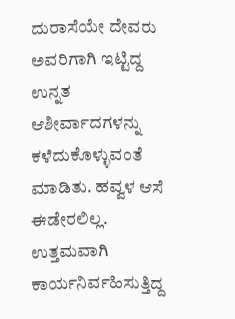ದುರಾಸೆಯೇ ದೇವರು ಅವರಿಗಾಗಿ ಇಟ್ಟಿದ್ದ ಉನ್ನತ ಆಶೀರ್ವಾದಗಳನ್ನು ಕಳೆದುಕೊಳ್ಳುವಂತೆ ಮಾಡಿತು. ಹವ್ವಳ ಆಸೆ ಈಡೇರಲಿಲ್ಲ. ಉತ್ತಮವಾಗಿ ಕಾರ್ಯನಿರ್ವಹಿಸುತ್ತಿದ್ದ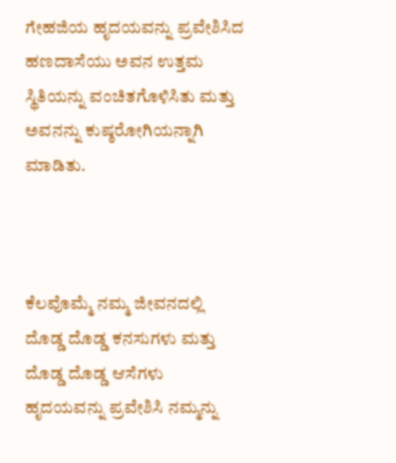ಗೇಹಜಿಯ ಹೃದಯವನ್ನು ಪ್ರವೇಶಿಸಿದ ಹಣದಾಸೆಯು ಅವನ ಉತ್ತಮ ಸ್ಥಿತಿಯನ್ನು ವಂಚಿತಗೊಳಿಸಿತು ಮತ್ತು ಅವನನ್ನು ಕುಷ್ಠರೋಗಿಯನ್ನಾಗಿ ಮಾಡಿತು.



ಕೆಲವೊಮ್ಮೆ ನಮ್ಮ ಜೀವನದಲ್ಲಿ ದೊಡ್ಡ ದೊಡ್ಡ ಕನಸುಗಳು ಮತ್ತು ದೊಡ್ಡ ದೊಡ್ಡ ಆಸೆಗಳು ಹೃದಯವನ್ನು ಪ್ರವೇಶಿಸಿ ನಮ್ಮನ್ನು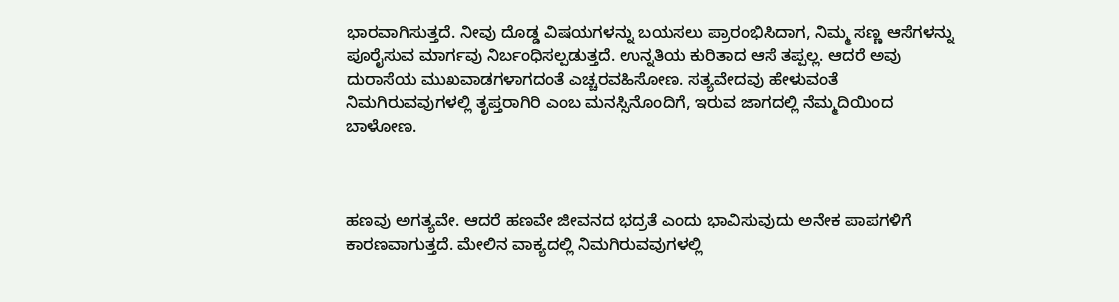ಭಾರವಾಗಿಸುತ್ತದೆ. ನೀವು ದೊಡ್ಡ ವಿಷಯಗಳನ್ನು ಬಯಸಲು ಪ್ರಾರಂಭಿಸಿದಾಗ, ನಿಮ್ಮ ಸಣ್ಣ ಆಸೆಗಳನ್ನು ಪೂರೈಸುವ ಮಾರ್ಗವು ನಿರ್ಬಂಧಿಸಲ್ಪಡುತ್ತದೆ. ಉನ್ನತಿಯ ಕುರಿತಾದ ಆಸೆ ತಪ್ಪಲ್ಲ. ಆದರೆ ಅವು ದುರಾಸೆಯ ಮುಖವಾಡಗಳಾಗದಂತೆ ಎಚ್ಚರವಹಿಸೋಣ. ಸತ್ಯವೇದವು ಹೇಳುವಂತೆ ನಿಮಗಿರುವವುಗಳಲ್ಲಿ ತೃಪ್ತರಾಗಿರಿ ಎಂಬ ಮನಸ್ಸಿನೊಂದಿಗೆ, ಇರುವ ಜಾಗದಲ್ಲಿ ನೆಮ್ಮದಿಯಿಂದ ಬಾಳೋಣ.



ಹಣವು ಅಗತ್ಯವೇ. ಆದರೆ ಹಣವೇ ಜೀವನದ ಭದ್ರತೆ ಎಂದು ಭಾವಿಸುವುದು ಅನೇಕ ಪಾಪಗಳಿಗೆ ಕಾರಣವಾಗುತ್ತದೆ. ಮೇಲಿನ ವಾಕ್ಯದಲ್ಲಿ ನಿಮಗಿರುವವುಗಳಲ್ಲಿ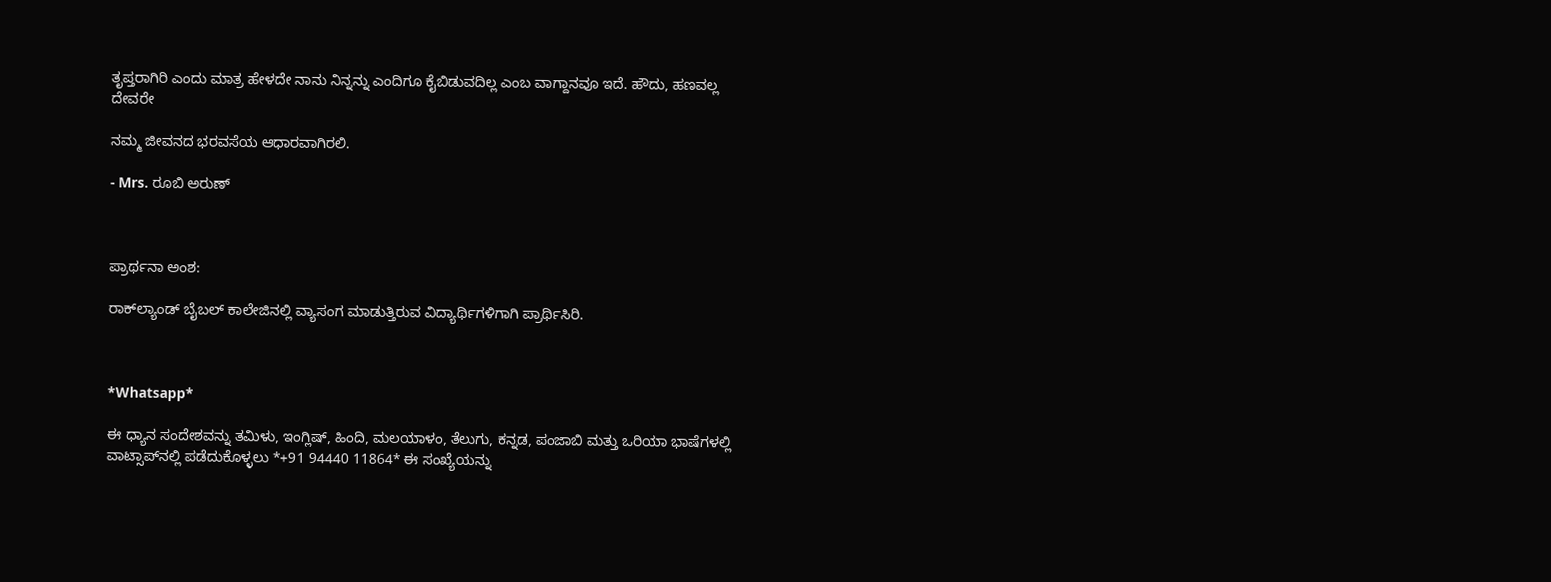ತೃಪ್ತರಾಗಿರಿ ಎಂದು ಮಾತ್ರ ಹೇಳದೇ ನಾನು ನಿನ್ನನ್ನು ಎಂದಿಗೂ ಕೈಬಿಡುವದಿಲ್ಲ ಎಂಬ ವಾಗ್ದಾನವೂ ಇದೆ. ಹೌದು, ಹಣವಲ್ಲ ದೇವರೇ

ನಮ್ಮ ಜೀವನದ ಭರವಸೆಯ ಆಧಾರವಾಗಿರಲಿ.

- Mrs. ರೂಬಿ ಅರುಣ್



ಪ್ರಾರ್ಥನಾ ಅಂಶ:

ರಾಕ್‌ಲ್ಯಾಂಡ್ ಬೈಬಲ್ ಕಾಲೇಜಿನಲ್ಲಿ ವ್ಯಾಸಂಗ ಮಾಡುತ್ತಿರುವ ವಿದ್ಯಾರ್ಥಿಗಳಿಗಾಗಿ ಪ್ರಾರ್ಥಿಸಿರಿ.



*Whatsapp*

ಈ ಧ್ಯಾನ ಸಂದೇಶವನ್ನು ತಮಿಳು, ಇಂಗ್ಲಿಷ್, ಹಿಂದಿ, ಮಲಯಾಳಂ, ತೆಲುಗು, ಕನ್ನಡ, ಪಂಜಾಬಿ ಮತ್ತು ಒರಿಯಾ ಭಾಷೆಗಳಲ್ಲಿ ವಾಟ್ಸಾಪ್‌ನಲ್ಲಿ ಪಡೆದುಕೊಳ್ಳಲು *+91 94440 11864* ಈ ಸಂಖ್ಯೆಯನ್ನು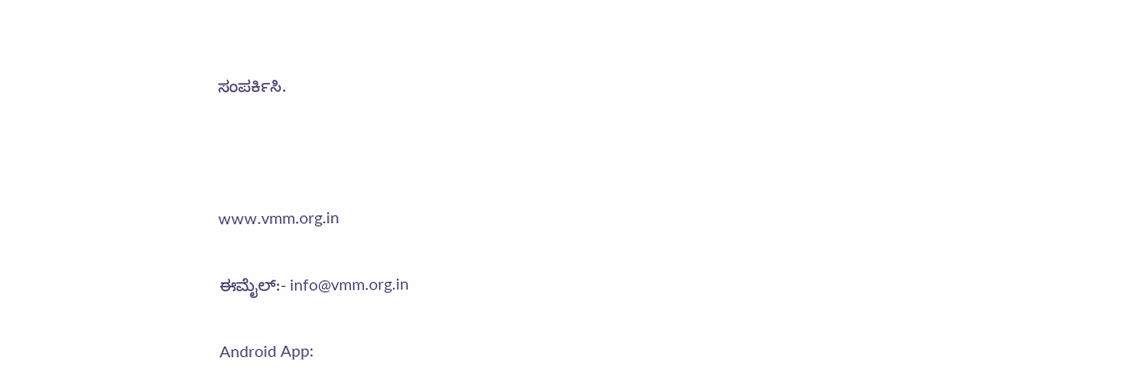ಸಂಪರ್ಕಿಸಿ.



www.vmm.org.in

ಈಮೈಲ್:- info@vmm.org.in

Android App: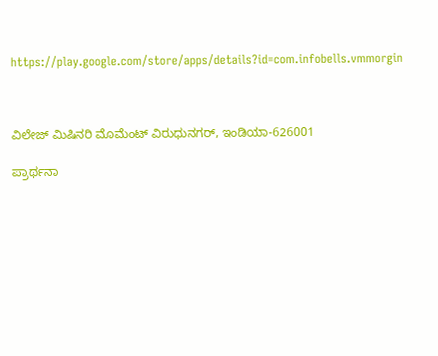https://play.google.com/store/apps/details?id=com.infobells.vmmorgin



ವಿಲೇಜ್ ಮಿಷಿನರಿ ಮೊಮೆಂಟ್ ವಿರುಧುನಗರ್, ಇಂಡಿಯಾ-626001

ಪ್ರಾರ್ಥನಾ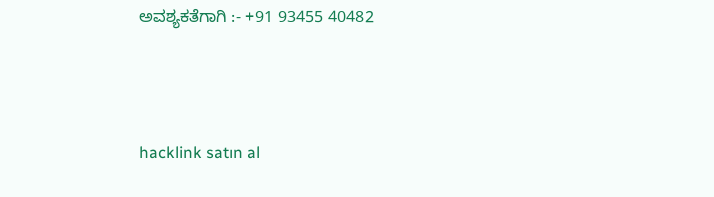ಅವಶ್ಯಕತೆಗಾಗಿ :- +91 93455 40482



hacklink satın al